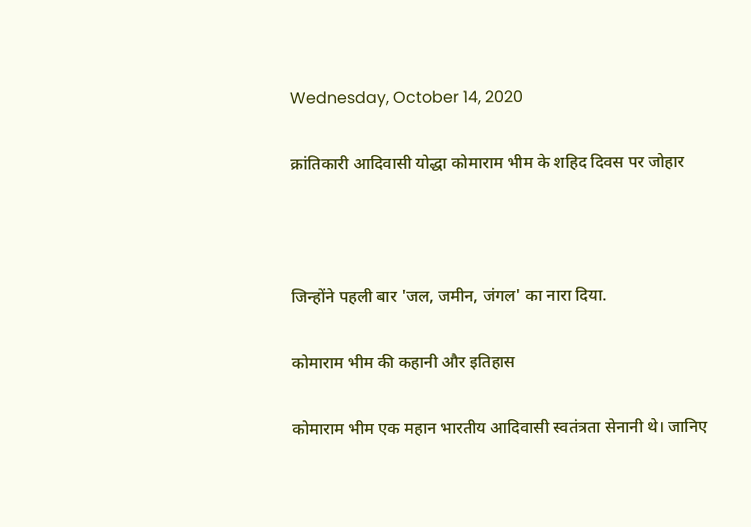Wednesday, October 14, 2020

क्रांतिकारी आदिवासी योद्धा कोमाराम भीम के शहिद दिवस पर जोहार



जिन्होंने पहली बार 'जल, जमीन, जंगल' का नारा दिया.

कोमाराम भीम की कहानी और इतिहास

कोमाराम भीम एक महान भारतीय आदिवासी स्वतंत्रता सेनानी थे। जानिए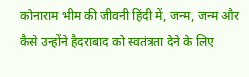कोनाराम भीम की जीवनी हिंदी में, जन्म, जन्म और कैसे उन्होंने हैदराबाद को स्वतंत्रता देने के लिए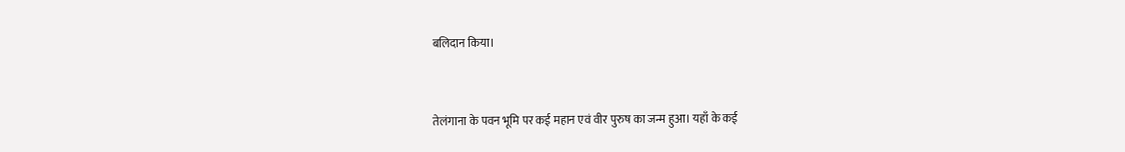बलिदान किया।


तेलंगाना के पवन भूमि पर कई महान एवं वीर पुरुष का जन्म हुआ। यहाँ के कई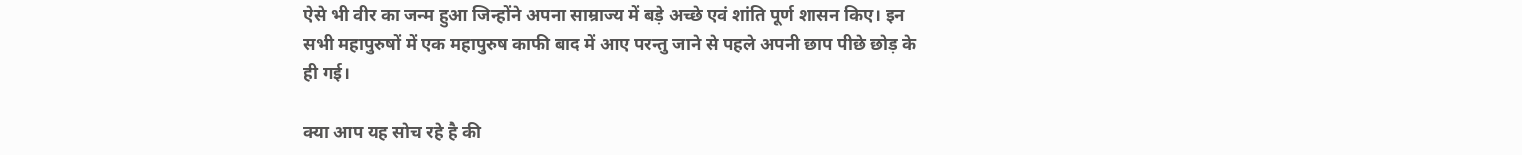ऐसे भी वीर का जन्म हुआ जिन्होंने अपना साम्राज्य में बड़े अच्छे एवं शांति पूर्ण शासन किए। इन सभी महापुरुषों में एक महापुरुष काफी बाद में आए परन्तु जाने से पहले अपनी छाप पीछे छोड़ के ही गई।

क्या आप यह सोच रहे है की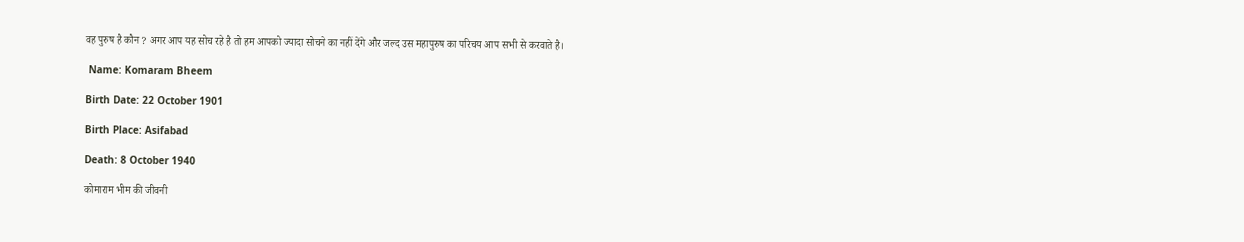वह पुरुष है कौन ? अगर आप यह सोच रहे है तो हम आपको ज्यादा सोचने का नहीं देंगे और जल्द उस महापुरुष का परिचय आप सभी से करवाते है।

 Name: Komaram Bheem

Birth Date: 22 October 1901

Birth Place: Asifabad

Death: 8 October 1940

कोमाराम भीम की जीवनी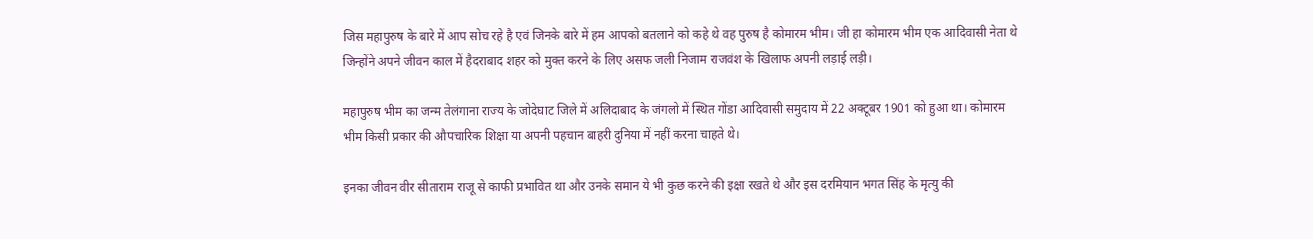जिस महापुरुष के बारे में आप सोच रहे है एवं जिनके बारे में हम आपको बतलाने को कहे थे वह पुरुष है कोमारम भीम। जी हा कोमारम भीम एक आदिवासी नेता थे जिन्होंने अपने जीवन काल में हैदराबाद शहर को मुक्त करने के लिए असफ जली निजाम राजवंश के खिलाफ अपनी लड़ाई लड़ी।

महापुरुष भीम का जन्म तेलंगाना राज्य के जोदेघाट जिले में अलिदाबाद के जंगलो में स्थित गोंडा आदिवासी समुदाय में 22 अक्टूबर 1901 को हुआ था। कोमारम भीम किसी प्रकार की औपचारिक शिक्षा या अपनी पहचान बाहरी दुनिया में नहीं करना चाहते थे।

इनका जीवन वीर सीताराम राजू से काफी प्रभावित था और उनके समान ये भी कुछ करने की इक्षा रखते थे और इस दरमियान भगत सिंह के मृत्यु की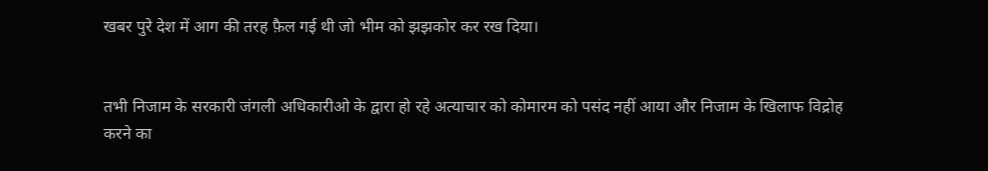खबर पुरे देश में आग की तरह फ़ैल गई थी जो भीम को झझकोर कर रख दिया।


तभी निजाम के सरकारी जंगली अधिकारीओ के द्वारा हो रहे अत्याचार को कोमारम को पसंद नहीं आया और निजाम के खिलाफ विद्रोह करने का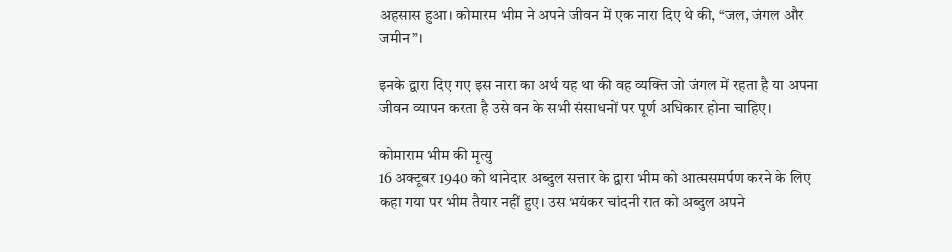अहसास हुआ। कोमारम भीम ने अपने जीवन में एक नारा दिए थे की, “जल, जंगल और जमीन”।

इनके द्वारा दिए गए इस नारा का अर्थ यह था की वह व्यक्ति जो जंगल में रहता है या अपना जीवन व्यापन करता है उसे वन के सभी संसाधनों पर पूर्ण अधिकार होना चाहिए।

कोमाराम भीम की मृत्यु
16 अक्टूबर 1940 को थानेदार अब्दुल सत्तार के द्वारा भीम को आत्मसमर्पण करने के लिए कहा गया पर भीम तैयार नहीं हुए। उस भयंकर चांदनी रात को अब्दुल अपने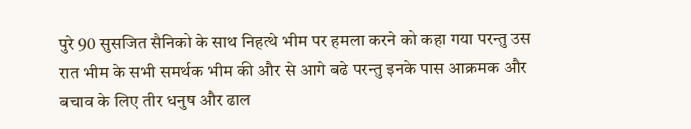पुरे 90 सुसजित सैनिको के साथ निहत्थे भीम पर हमला करने को कहा गया परन्तु उस रात भीम के सभी समर्थक भीम की और से आगे बढे परन्तु इनके पास आक्रमक और बचाव के लिए तीर धनुष और ढाल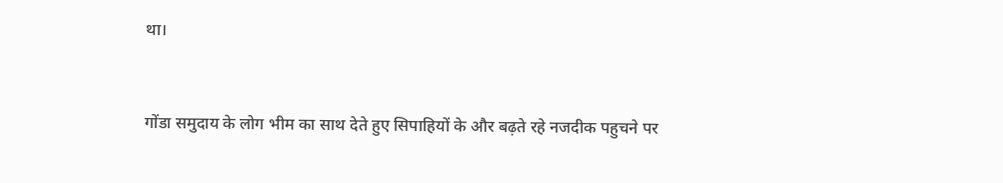था।


गोंडा समुदाय के लोग भीम का साथ देते हुए सिपाहियों के और बढ़ते रहे नजदीक पहुचने पर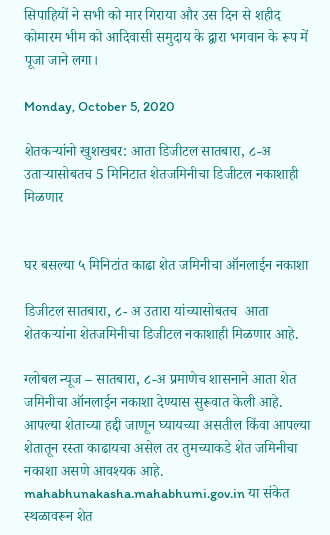सिपाहियों ने सभी को मार गिराया और उस दिन से शहीद कोमारम भीम को आदिवासी समुदाय के द्वारा भगवान के रूप में पूजा जाने लगा।

Monday, October 5, 2020

शेतकऱ्यांनो खुशखबर: आता डिजीटल सातबारा, ८-अ उताऱ्यासोबतच 5 मिनिटात शेतजमिनीचा डिजीटल नकाशाही मिळणार


घर बसल्या ५ मिनिटांत काढा शेत जमिनीचा ऑनलाईन नकाशा

डिजीटल सातबारा, ८- अ उतारा यांच्यासोबतच  आता शेतकऱ्यांना शेतजमिनीचा डिजीटल नकाशाही मिळणार आहे.

ग्लोबल न्यूज – सातबारा, ८-अ प्रमाणेच शासनाने आता शेत जमिनीचा ऑनलाईन नकाशा देण्यास सुरूवात केली आहे. आपल्या शेताच्या हद्दी जाणून घ्यायच्या असतील किंवा आपल्या शेतातून रस्ता काढायचा असेल तर तुमच्याकडे शेत जमिनीचा नकाशा असणे आवश्यक आहे. mahabhunakasha.mahabhumi.gov.in या संकेत स्थळावरून शेत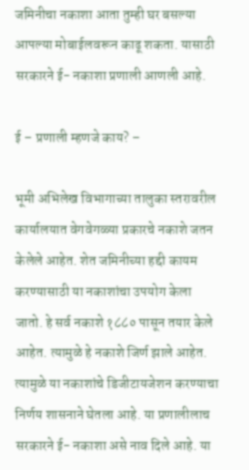जमिनीचा नकाशा आता तुम्ही घर बसल्या आपल्या मोबाईलवरून काढू शकता. यासाठी सरकारने ई- नकाशा प्रणाली आणली आहे.

ई – प्रणाली म्हणजे काय? –

भूमी अभिलेख विभागाच्या तालुका स्तरावरील कार्यालयात वेगवेगळ्या प्रकारचे नकाशे जतन केलेले आहेत. शेत जमिनीच्या हद्दी कायम करण्यासाठी या नकाशांचा उपयोग केला जातो. हे सर्व नकाशे १८८० पासून तयार केले आहेत. त्यामुळे हे नकाशे जिर्ण झाले आहेत. त्यामुळे या नकाशांचे डिजीटायजेशन करण्याचा निर्णय शासनाने घेतला आहे. या प्रणालीलाच सरकारने ई- नकाशा असे नाव दिले आहे. या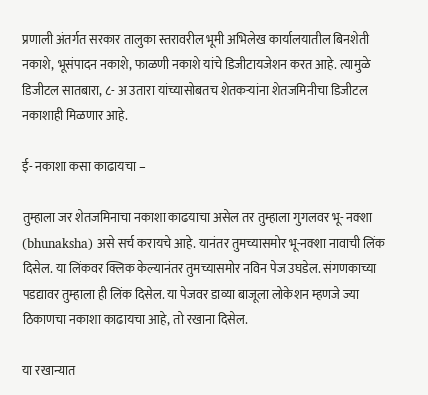प्रणाली अंतर्गत सरकार तालुका स्तरावरील भूमी अभिलेख कार्यालयातील बिनशेती नकाशे, भूसंपादन नकाशे, फाळणी नकाशे यांचे डिजीटायजेशन करत आहे. त्यामुळे डिजीटल सातबारा, ८- अ उतारा यांच्यासोबतच शेतकऱ्यांना शेतजमिनीचा डिजीटल नकाशाही मिळणार आहे.

ई- नकाशा कसा काढायचा –

तुम्हाला जर शेतजमिनाचा नकाशा काढयाचा असेल तर तुम्हाला गुगलवर भू- नक्शा (bhunaksha) असे सर्च करायचे आहे. यानंतर तुमच्यासमोर भू-नक्शा नावाची लिंक दिसेल. या लिंकवर क्लिक केल्यानंतर तुमच्यासमोर नविन पेज उघडेल. संगणकाच्या पडद्यावर तुम्हाला ही लिंक दिसेल. या पेजवर डाव्या बाजूला लोकेशन म्हणजे ज्या ठिकाणचा नकाशा काढायचा आहे, तो रखाना दिसेल.

या रखान्यात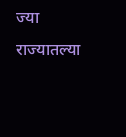ज्या राज्यातल्या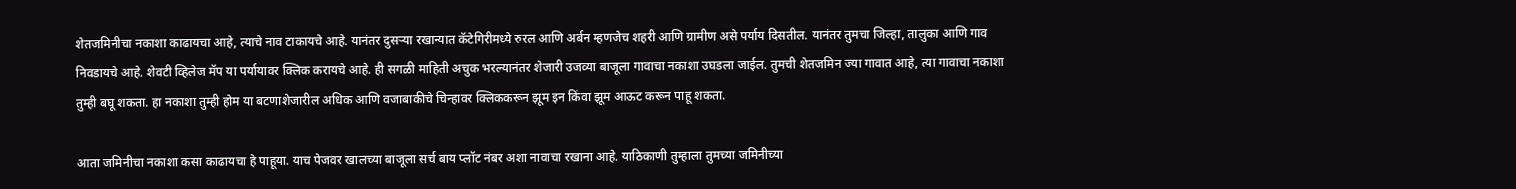शेतजमिनीचा नकाशा काढायचा आहे, त्याचे नाव टाकायचे आहे. यानंतर दुसऱ्या रखान्यात कॅटेगिरीमध्ये रुरल आणि अर्बन म्हणजेच शहरी आणि ग्रामीण असे पर्याय दिसतील. यानंतर तुमचा जिल्हा, तालुका आणि गाव निवडायचे आहे. शेवटी व्हिलेज मॅप या पर्यायावर क्लिक करायचे आहे. ही सगळी माहिती अचुक भरल्यानंतर शेजारी उजव्या बाजूला गावाचा नकाशा उघडला जाईल. तुमची शेतजमिन ज्या गावात आहे, त्या गावाचा नकाशा तुम्ही बघू शकता. हा नकाशा तुम्ही होम या बटणाशेजारील अधिक आणि वजाबाकीचे चिन्हावर क्लिककरून झूम इन किंवा झूम आऊट करून पाहू शकता.

आता जमिनीचा नकाशा कसा काढायचा हे पाहूया. याच पेजवर खालच्या बाजूला सर्च बाय प्लॉट नंबर अशा नावाचा रखाना आहे. याठिकाणी तुम्हाला तुमच्या जमिनीच्या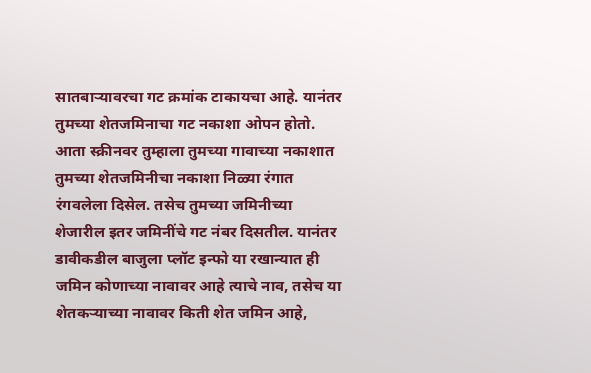सातबाऱ्यावरचा गट क्रमांक टाकायचा आहे. यानंतर तुमच्या शेतजमिनाचा गट नकाशा ओपन होतो. आता स्क्रीनवर तुम्हाला तुमच्या गावाच्या नकाशात तुमच्या शेतजमिनीचा नकाशा निळ्या रंगात रंगवलेला दिसेल. तसेच तुमच्या जमिनीच्या शेजारील इतर जमिनींचे गट नंबर दिसतील. यानंतर डावीकडील बाजुला प्लॉट इन्फो या रखान्यात ही जमिन कोणाच्या नावावर आहे त्याचे नाव, तसेच या शेतकऱ्याच्या नावावर किती शेत जमिन आहे,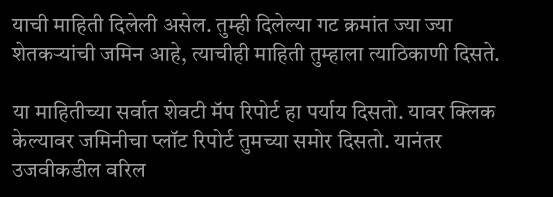याची माहिती दिलेली असेल. तुम्ही दिलेल्या गट क्रमांत ज्या ज्या शेतकऱ्यांची जमिन आहे, त्याचीही माहिती तुम्हाला त्याठिकाणी दिसते.

या माहितीच्या सर्वात शेवटी मॅप रिपोर्ट हा पर्याय दिसतो. यावर क्लिक केल्यावर जमिनीचा प्लॉट रिपोर्ट तुमच्या समोर दिसतो. यानंतर उजवीकडील वरिल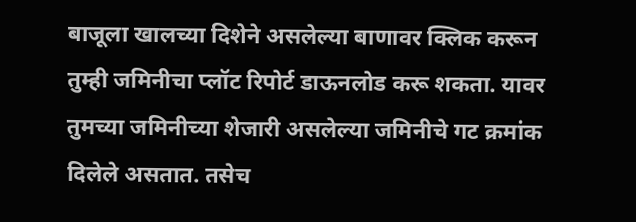बाजूला खालच्या दिशेने असलेल्या बाणावर क्लिक करून तुम्ही जमिनीचा प्लॉट रिपोर्ट डाऊनलोड करू शकता. यावर तुमच्या जमिनीच्या शेजारी असलेल्या जमिनीचे गट क्रमांक दिलेले असतात. तसेच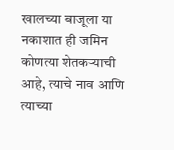खालच्या बाजूला या नकाशात ही जमिन कोणत्या शेतकऱ्याची आहे, त्याचे नाव आणि त्याच्या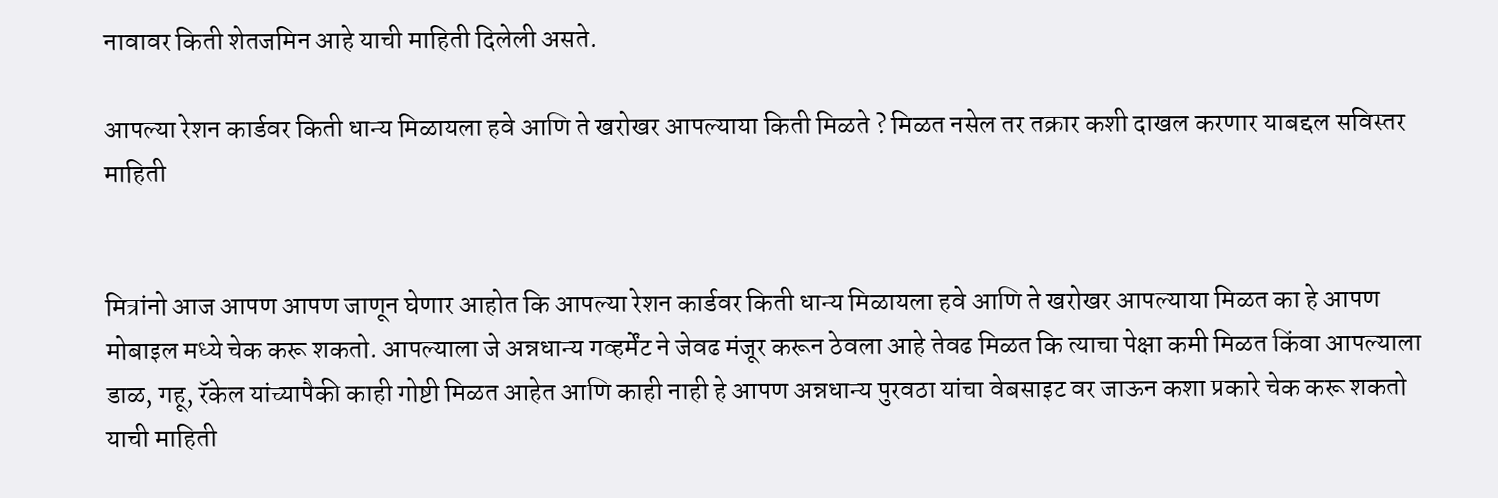नावावर किती शेतजमिन आहे याची माहिती दिलेली असते.

आपल्या रेशन कार्डवर किती धान्य मिळायला हवे आणि ते खरोखर आपल्याया किती मिळते ? मिळत नसेल तर तक्रार कशी दाखल करणार याबद्दल सविस्तर माहिती


मित्रांनो आज आपण आपण जाणून घेणार आहोत कि आपल्या रेशन कार्डवर किती धान्य मिळायला हवे आणि ते खरोखर आपल्याया मिळत का हे आपण मोबाइल मध्ये चेक करू शकतो. आपल्याला जे अन्नधान्य गव्हर्मेंट ने जेवढ मंजूर करून ठेवला आहे तेवढ मिळत कि त्याचा पेक्षा कमी मिळत किंवा आपल्याला डाळ, गहू, रॅकेल यांच्यापैकी काही गोष्टी मिळत आहेत आणि काही नाही हे आपण अन्नधान्य पुरवठा यांचा वेबसाइट वर जाऊन कशा प्रकारे चेक करू शकतो याची माहिती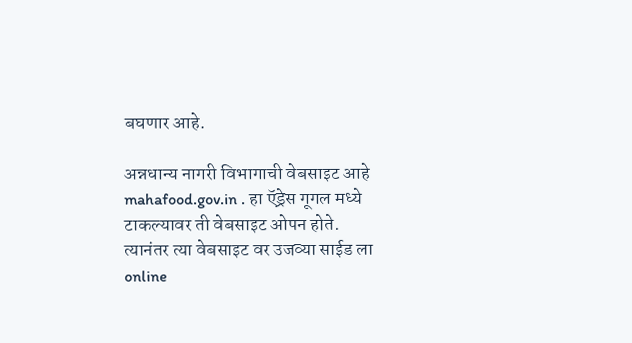बघणार आहे.

अन्नधान्य नागरी विभागाची वेबसाइट आहे mahafood.gov.in . हा ऍड्रेस गूगल मध्ये टाकल्यावर ती वेबसाइट ओपन होते. त्यानंतर त्या वेबसाइट वर उजव्या साईड ला online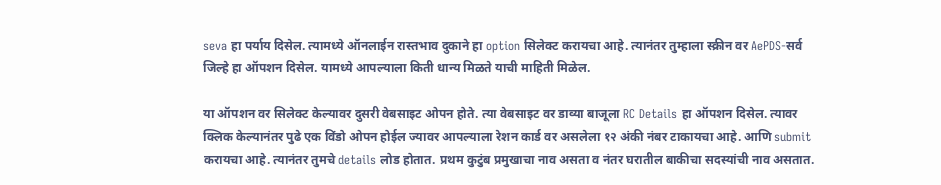seva हा पर्याय दिसेल. त्यामध्ये ऑनलाईन रास्तभाव दुकाने हा option सिलेक्ट करायचा आहे. त्यानंतर तुम्हाला स्क्रीन वर AePDS-सर्व जिल्हे हा ऑपशन दिसेल. यामध्ये आपल्याला किती धान्य मिळते याची माहिती मिळेल.

या ऑपशन वर सिलेक्ट केल्यावर दुसरी वेबसाइट ओपन होते. त्या वेबसाइट वर डाव्या बाजूला RC Details हा ऑपशन दिसेल. त्यावर क्लिक केल्यानंतर पुढे एक विंडो ओपन होईल ज्यावर आपल्याला रेशन कार्ड वर असलेला १२ अंकी नंबर टाकायचा आहे. आणि submit करायचा आहे. त्यानंतर तुमचे details लोड होतात. प्रथम कुटुंब प्रमुखाचा नाव असता व नंतर घरातील बाकीचा सदस्यांची नाव असतात.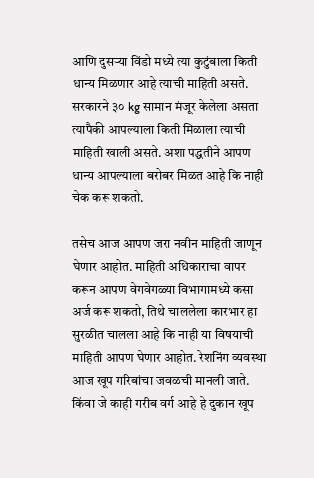आणि दुसऱ्या विंडो मध्ये त्या कुटुंबाला किती धान्य मिळणार आहे त्याची माहिती असते. सरकारने ३० kg सामान मंजूर केलेला असता त्यापैकी आपल्याला किती मिळाला त्याची माहिती खाली असते. अशा पद्धतीने आपण धान्य आपल्याला बरोबर मिळत आहे कि नाही चेक करू शकतो.

तसेच आज आपण जरा नवीन माहिती जाणून घेणार आहोत. माहिती अधिकाराचा वापर करून आपण वेगवेगळ्या विभागामध्ये कसा अर्ज करू शकतो, तिथे चाललेला कारभार हा सुरळीत चालला आहे कि नाही या विषयाची माहिती आपण घेणार आहोत. रेशनिंग व्यवस्था आज खूप गरिबांचा जवळची मानली जाते. किंवा जे काही गरीब वर्ग आहे हे दुकान खूप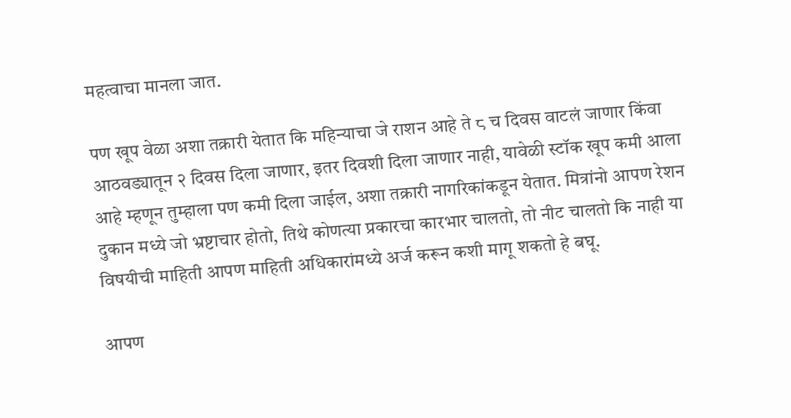महत्वाचा मानला जात.

पण खूप वेळा अशा तक्रारी येतात कि महिन्याचा जे राशन आहे ते ८ च दिवस वाटलं जाणार किंवा आठवड्यातून २ दिवस दिला जाणार, इतर दिवशी दिला जाणार नाही, यावेळी स्टॉक खूप कमी आला आहे म्हणून तुम्हाला पण कमी दिला जाईल, अशा तक्रारी नागरिकांकडून येतात. मित्रांनो आपण रेशन दुकान मध्ये जो भ्रष्टाचार होतो, तिथे कोणत्या प्रकारचा कारभार चालतो, तो नीट चालतो कि नाही या विषयीची माहिती आपण माहिती अधिकारांमध्ये अर्ज करून कशी मागू शकतो हे बघू.

आपण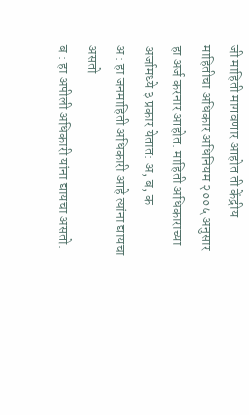जी माहिती मागवणार आहोत ती केंद्रीय माहितीचा अधिकार अधिनियम २००५ अनुसार हा अर्ज करनार आहोत. माहिती अधिकाराच्या अर्जामध्ये ३ प्रकार येतात: अ, ब, क
अ : हा जनमाहिती अधिकारी आहे त्यांना द्यायचा असतो
ब : हा अपीली अधिकारी यांना द्यायचा असतो.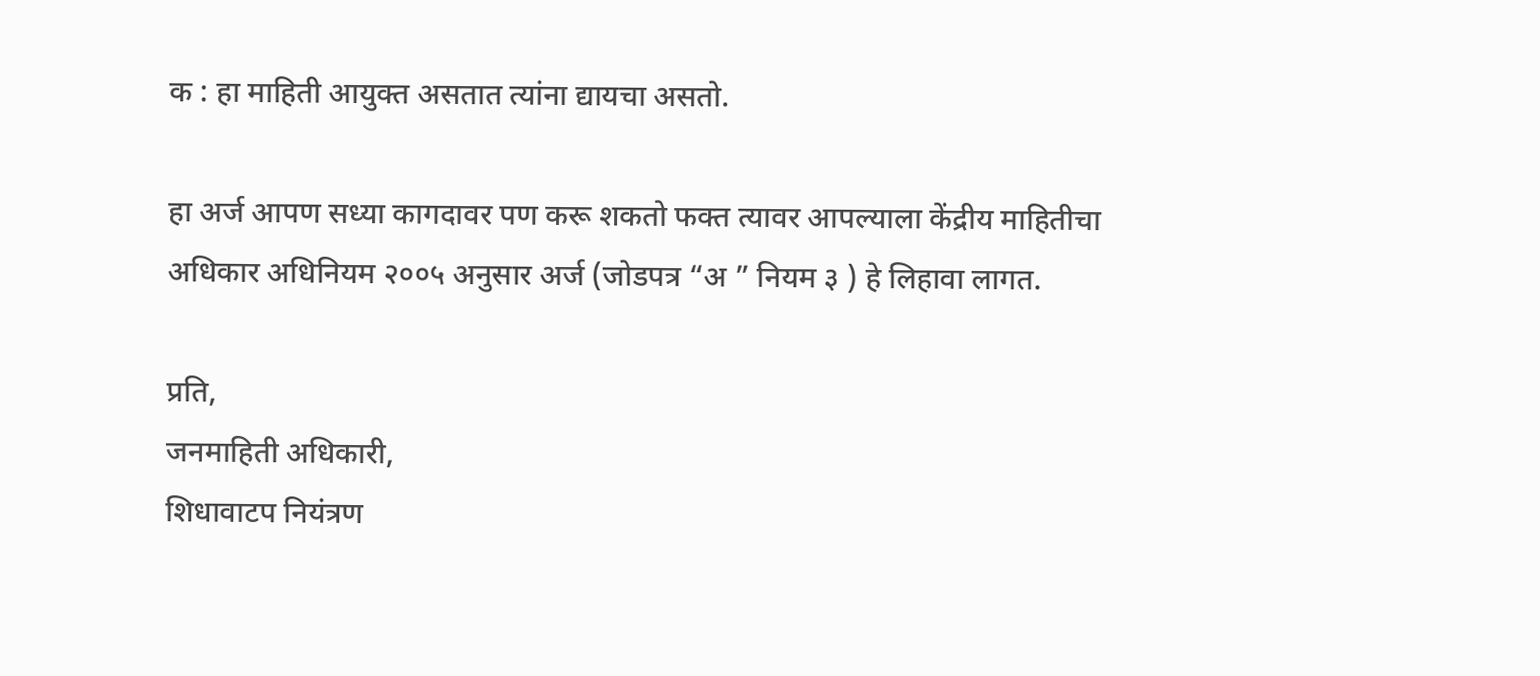क : हा माहिती आयुक्त असतात त्यांना द्यायचा असतो.

हा अर्ज आपण सध्या कागदावर पण करू शकतो फक्त त्यावर आपल्याला केंद्रीय माहितीचा अधिकार अधिनियम २००५ अनुसार अर्ज (जोडपत्र “अ ” नियम ३ ) हे लिहावा लागत.

प्रति,
जनमाहिती अधिकारी,
शिधावाटप नियंत्रण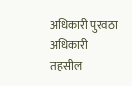अधिकारी पुरवठा अधिकारी
तहसील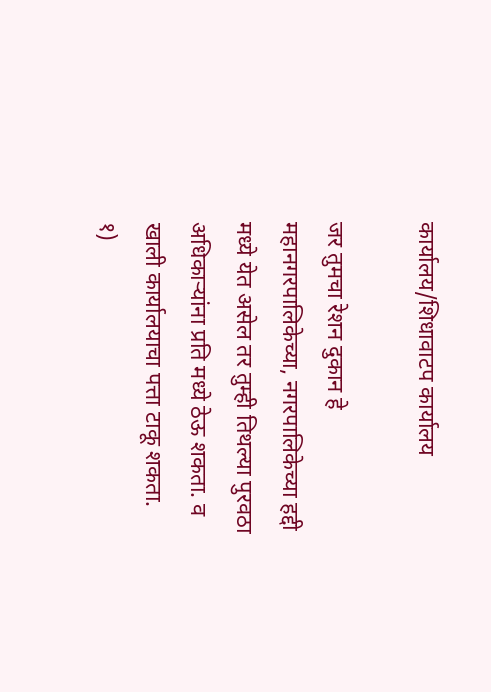कार्यालय/शिधावाटप कार्यालय

जर तुमचा रेशन दुकान हे महानगरपालिकेच्या, नगरपालिकेच्या हद्दी मध्ये येत असेल तर तुम्ही तिथल्या पुरवठा अधिकाऱ्यांना प्रति मध्ये ठेऊ शकता. व खाली कार्यालयाचा पत्ता टाकू शकता.
१)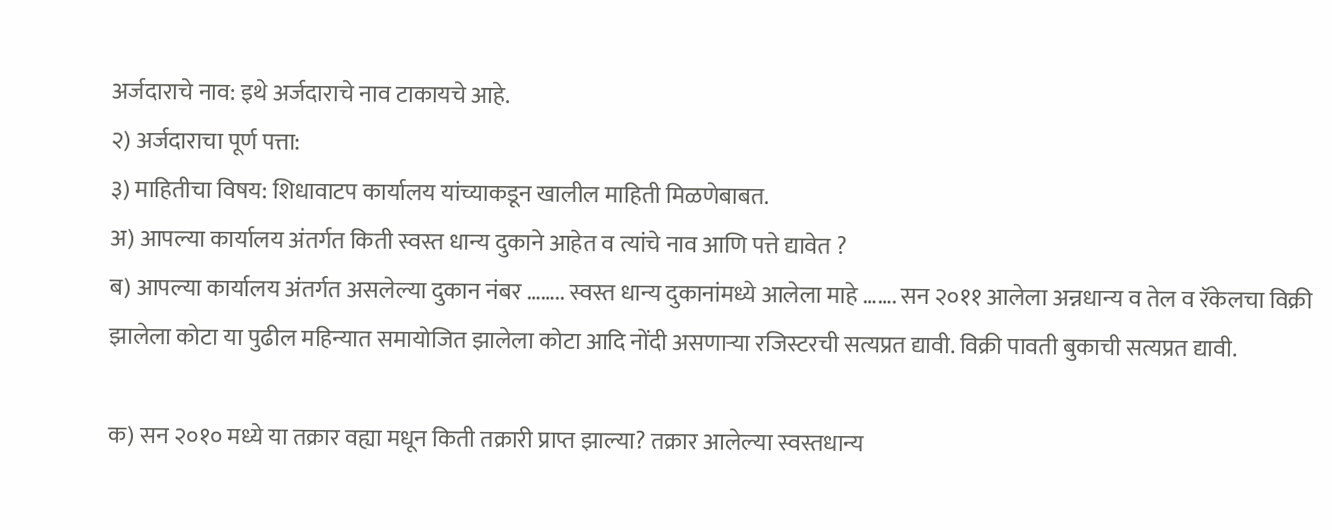अर्जदाराचे नाव: इथे अर्जदाराचे नाव टाकायचे आहे.
२) अर्जदाराचा पूर्ण पत्ता:
३) माहितीचा विषय: शिधावाटप कार्यालय यांच्याकडून खालील माहिती मिळणेबाबत.
अ) आपल्या कार्यालय अंतर्गत किती स्वस्त धान्य दुकाने आहेत व त्यांचे नाव आणि पत्ते द्यावेत ?
ब) आपल्या कार्यालय अंतर्गत असलेल्या दुकान नंबर …….. स्वस्त धान्य दुकानांमध्ये आलेला माहे ……. सन २०११ आलेला अन्नधान्य व तेल व रॅकेलचा विक्री झालेला कोटा या पुढील महिन्यात समायोजित झालेला कोटा आदि नोंदी असणाऱ्या रजिस्टरची सत्यप्रत द्यावी. विक्री पावती बुकाची सत्यप्रत द्यावी.

क) सन २०१० मध्ये या तक्रार वह्या मधून किती तक्रारी प्राप्त झाल्या? तक्रार आलेल्या स्वस्तधान्य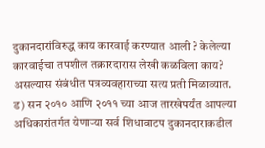दुकानदारांविरुद्ध काय कारवाई करण्यात आली ? केलेल्या कारवाईचा तपशील तक्रारदारास लेखी कळविला काय? असल्यास संबंधीत पत्रव्यवहाराच्या सत्य प्रती मिळाव्यात.
ड) सन २०१० आणि २०११ च्या आज तारखेपर्यंत आपल्या अधिकारांतर्गत येणाऱ्या सर्व शिधावाटप दुकानदाराकडील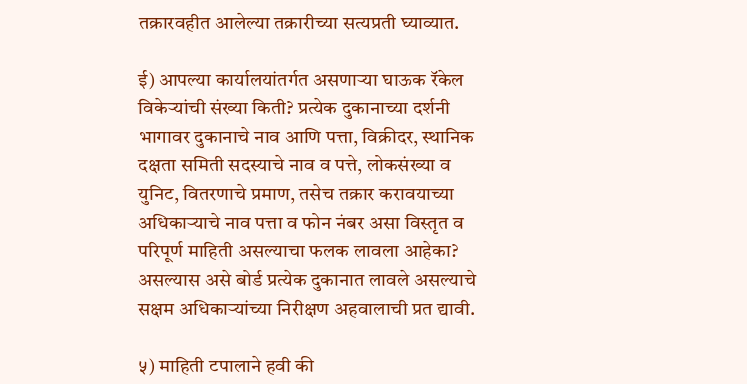तक्रारवहीत आलेल्या तक्रारीच्या सत्यप्रती घ्याव्यात.

ई) आपल्या कार्यालयांतर्गत असणाऱ्या घाऊक रॅकेल विकेऱ्यांची संख्या किती? प्रत्येक दुकानाच्या दर्शनी भागावर दुकानाचे नाव आणि पत्ता, विक्रीदर, स्थानिक दक्षता समिती सदस्याचे नाव व पत्ते, लोकसंख्या व युनिट, वितरणाचे प्रमाण, तसेच तक्रार करावयाच्या अधिकाऱ्याचे नाव पत्ता व फोन नंबर असा विस्तृत व परिपूर्ण माहिती असल्याचा फलक लावला आहेका? असल्यास असे बोर्ड प्रत्येक दुकानात लावले असल्याचे सक्षम अधिकाऱ्यांच्या निरीक्षण अहवालाची प्रत द्यावी.

५) माहिती टपालाने हवी की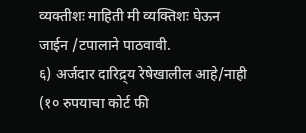व्यक्तीशः माहिती मी व्यक्तिशः घेऊन जाईन /टपालाने पाठवावी.
६) अर्जदार दारिद्र्य रेषेखालील आहे/नाही (१० रुपयाचा कोर्ट फी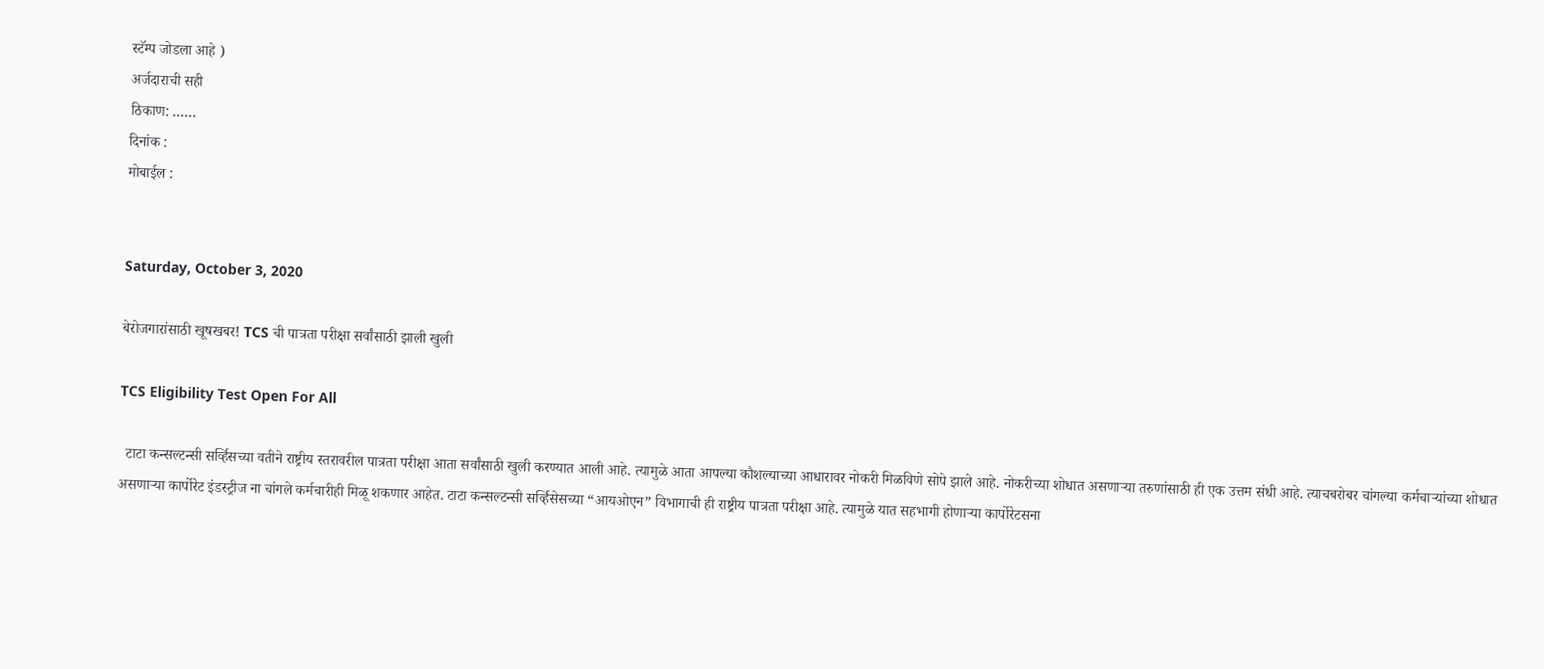स्टॅम्प जोडला आहे )
अर्जदाराची सही
ठिकाण: ……
दिनांक :
मोबाईल :


Saturday, October 3, 2020

बेरोजगारांसाठी खूषखबर! TCS ची पात्रता परीक्षा सर्वांसाठी झाली खुली

TCS Eligibility Test Open For All

  टाटा कन्सल्टन्सी सर्व्हिसच्या वतीने राष्ट्रीय स्तरावरील पात्रता परीक्षा आता सर्वांसाठी खुली करण्यात आली आहे. त्यामुळे आता आपल्या कौशल्याच्या आधारावर नोकरी मिळविणे सोपे झाले आहे. नोकरीच्या शोधात असणाऱ्या तरुणांसाठी ही एक उत्तम संधी आहे. त्याचबरोबर चांगल्या कर्मचाऱ्यांच्या शोधात असणाऱ्या कार्पोरेट इंडस्ट्रीज ना चांगले कर्मचारीही मिळू शकणार आहेत. टाटा कन्सल्टन्सी सर्व्हिसेसच्या “आयओएन” विभागाची ही राष्ट्रीय पात्रता परीक्षा आहे. त्यामुळे यात सहभागी होणाऱ्या कार्पोरेटसना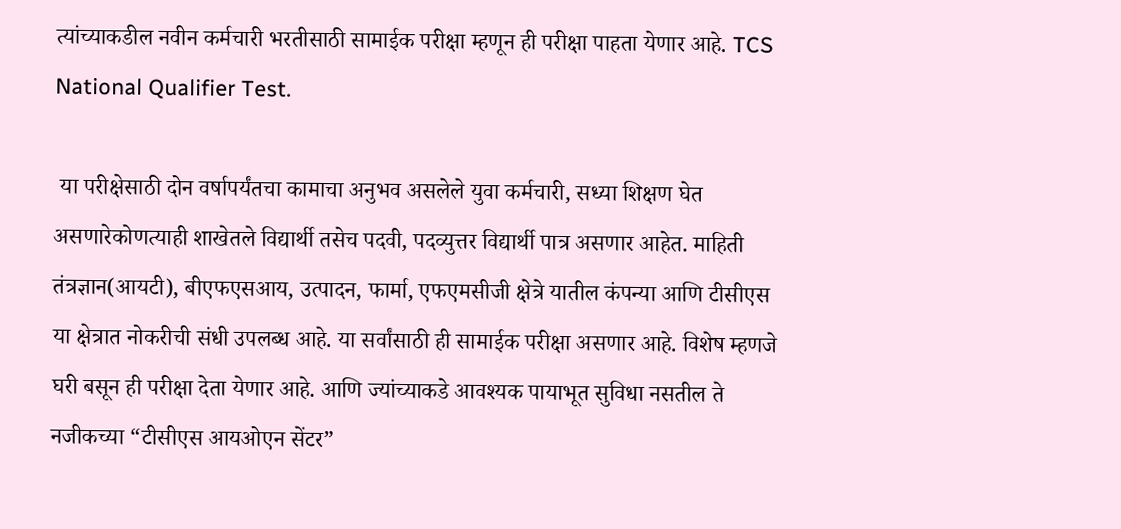त्यांच्याकडील नवीन कर्मचारी भरतीसाठी सामाईक परीक्षा म्हणून ही परीक्षा पाहता येणार आहे. TCS National Qualifier Test.

 या परीक्षेसाठी दोन वर्षापर्यंतचा कामाचा अनुभव असलेले युवा कर्मचारी, सध्या शिक्षण घेत असणारेकोणत्याही शाखेतले विद्यार्थी तसेच पदवी, पदव्युत्तर विद्यार्थी पात्र असणार आहेत. माहिती तंत्रज्ञान(आयटी), बीएफएसआय, उत्पादन, फार्मा, एफएमसीजी क्षेत्रे यातील कंपन्या आणि टीसीएस या क्षेत्रात नोकरीची संधी उपलब्ध आहे. या सर्वांसाठी ही सामाईक परीक्षा असणार आहे. विशेष म्हणजे घरी बसून ही परीक्षा देता येणार आहे. आणि ज्यांच्याकडे आवश्यक पायाभूत सुविधा नसतील ते नजीकच्या “टीसीएस आयओएन सेंटर”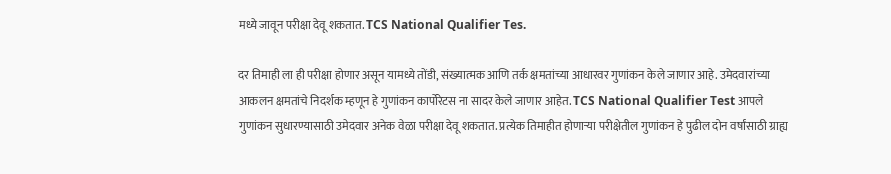मध्ये जावून परीक्षा देवू शकतात. TCS National Qualifier Tes.

दर तिमाही ला ही परीक्षा होणार असून यामध्ये तोंडी, संख्यात्मक आणि तर्क क्षमतांच्या आधारवर गुणांकन केले जाणार आहे. उमेदवारांच्या आकलन क्षमतांचे निदर्शक म्हणून हे गुणांकन कार्पोरेटस ना सादर केले जाणार आहेत. TCS National Qualifier Test आपले गुणांकन सुधारण्यासाठी उमेदवार अनेक वेळा परीक्षा देवू शकतात. प्रत्येक तिमाहीत होणाऱ्या परीक्षेतील गुणांकन हे पुढील दोन वर्षांसाठी ग्राह्य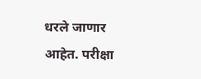धरले जाणार आहेत. परीक्षा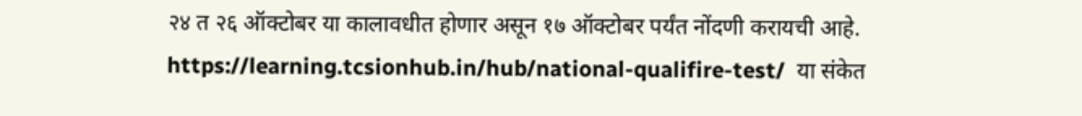२४ त २६ ऑक्टोबर या कालावधीत होणार असून १७ ऑक्टोबर पर्यंत नोंदणी करायची आहे. https://learning.tcsionhub.in/hub/national-qualifire-test/  या संकेत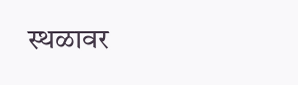स्थळावर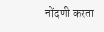नोंदणी करता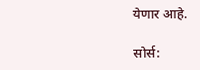येणार आहे.

सोर्स: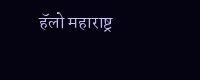हॅलो महाराष्ट्र